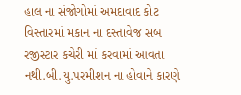હાલ ના સંજોગોમાં અમદાવાદ કોટ વિસ્તારમાં મકાન ના દસ્તાવેજ સબ રજીસ્ટાર કચેરી માં કરવામાં આવતા નથી.બી.યુ.પરમીશન ના હોવાને કારણે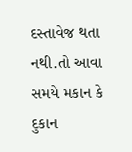દસ્તાવેજ થતા નથી.તો આવા સમયે મકાન કે દુકાન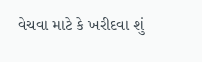વેચવા માટે કે ખરીદવા શું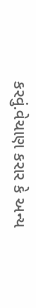કરવું.વેચાણ કરાર કે અન્ય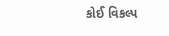કોઈ વિકલ્પ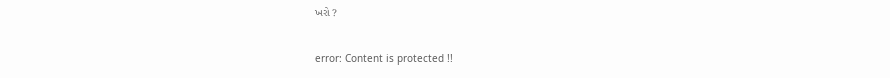ખરો ?

error: Content is protected !!